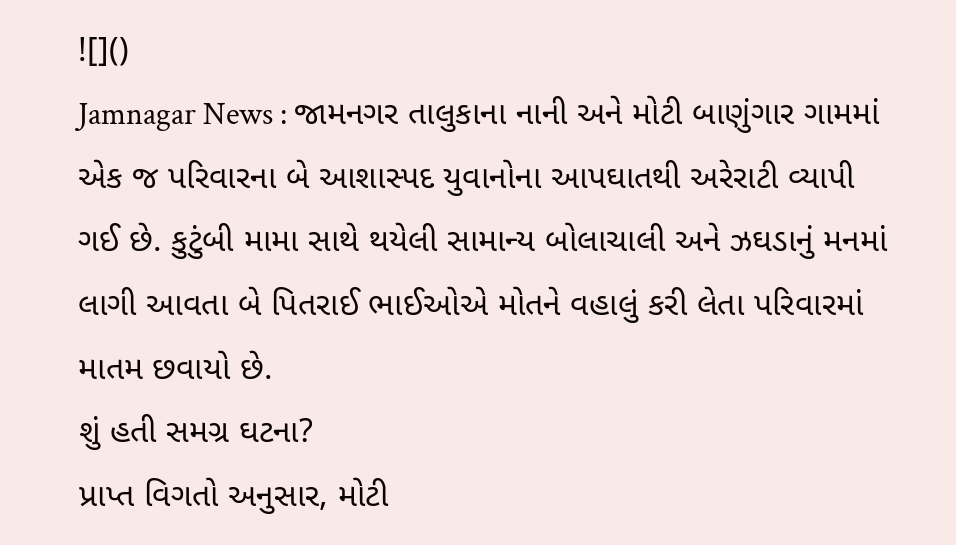![]()
Jamnagar News : જામનગર તાલુકાના નાની અને મોટી બાણુંગાર ગામમાં એક જ પરિવારના બે આશાસ્પદ યુવાનોના આપઘાતથી અરેરાટી વ્યાપી ગઈ છે. કુટુંબી મામા સાથે થયેલી સામાન્ય બોલાચાલી અને ઝઘડાનું મનમાં લાગી આવતા બે પિતરાઈ ભાઈઓએ મોતને વહાલું કરી લેતા પરિવારમાં માતમ છવાયો છે.
શું હતી સમગ્ર ઘટના?
પ્રાપ્ત વિગતો અનુસાર, મોટી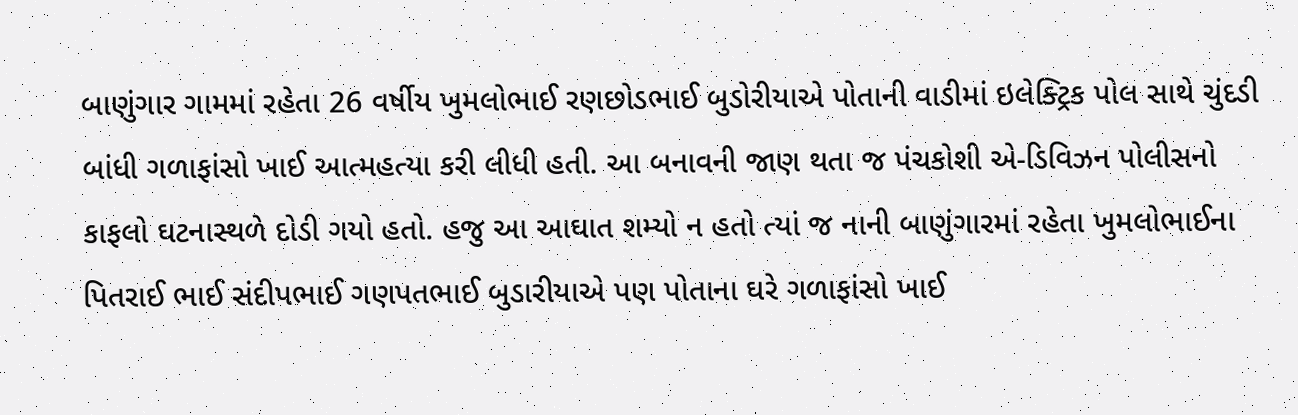બાણુંગાર ગામમાં રહેતા 26 વર્ષીય ખુમલોભાઈ રણછોડભાઈ બુડોરીયાએ પોતાની વાડીમાં ઇલેક્ટ્રિક પોલ સાથે ચુંદડી બાંધી ગળાફાંસો ખાઈ આત્મહત્યા કરી લીધી હતી. આ બનાવની જાણ થતા જ પંચકોશી એ-ડિવિઝન પોલીસનો કાફલો ઘટનાસ્થળે દોડી ગયો હતો. હજુ આ આઘાત શમ્યો ન હતો ત્યાં જ નાની બાણુંગારમાં રહેતા ખુમલોભાઈના પિતરાઈ ભાઈ સંદીપભાઈ ગણપતભાઈ બુડારીયાએ પણ પોતાના ઘરે ગળાફાંસો ખાઈ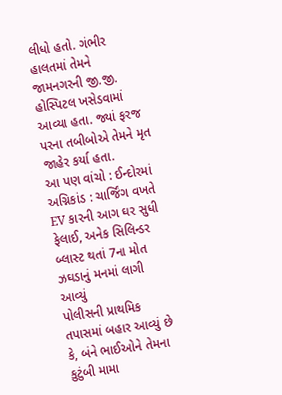લીધો હતો. ગંભીર હાલતમાં તેમને જામનગરની જી.જી. હોસ્પિટલ ખસેડવામાં આવ્યા હતા. જ્યાં ફરજ પરના તબીબોએ તેમને મૃત જાહેર કર્યા હતા.
આ પણ વાંચો : ઈન્દોરમાં અગ્નિકાંડ : ચાર્જિંગ વખતે EV કારની આગ ઘર સુધી ફેલાઈ, અનેક સિલિન્ડર બ્લાસ્ટ થતાં 7ના મોત
ઝઘડાનું મનમાં લાગી આવ્યું
પોલીસની પ્રાથમિક તપાસમાં બહાર આવ્યું છે કે, બંને ભાઈઓને તેમના કુટુંબી મામા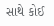સાથે કોઈ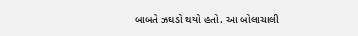બાબતે ઝઘડો થયો હતો. આ બોલાચાલી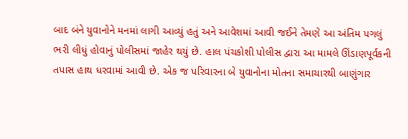બાદ બંને યુવાનોને મનમાં લાગી આવ્યું હતું અને આવેશમાં આવી જઈને તેમણે આ અંતિમ પગલું ભરી લીધું હોવાનું પોલીસમાં જાહેર થયું છે. હાલ પંચકોશી પોલીસ દ્વારા આ મામલે ઊંડાણપૂર્વકની તપાસ હાથ ધરવામાં આવી છે. એક જ પરિવારના બે યુવાનોના મોતના સમાચારથી બાણુંગાર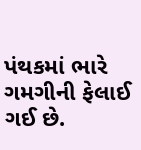પંથકમાં ભારે ગમગીની ફેલાઈ ગઈ છે.